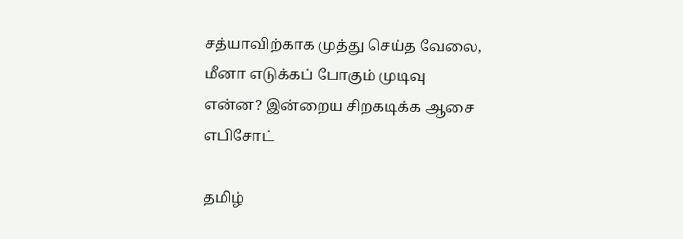சத்யாவிற்காக முத்து செய்த வேலை, மீனா எடுக்கப் போகும் முடிவு என்ன? இன்றைய சிறகடிக்க ஆசை எபிசோட்

தமிழ்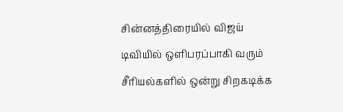சின்னத்திரையில் விஜய் டிவியில் ஒளிபரப்பாகி வரும் சீரியல்களில் ஒன்று சிறகடிக்க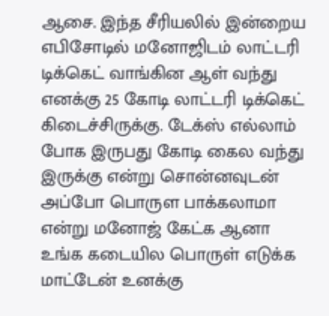ஆசை. இந்த சீரியலில் இன்றைய எபிசோடில் மனோஜிடம் லாட்டரி டிக்கெட் வாங்கின ஆள் வந்து எனக்கு 25 கோடி லாட்டரி டிக்கெட் கிடைச்சிருக்கு. டேக்ஸ் எல்லாம் போக இருபது கோடி கைல வந்து இருக்கு என்று சொன்னவுடன் அப்போ பொருள பாக்கலாமா என்று மனோஜ் கேட்க ஆனா உங்க கடையில பொருள் எடுக்க மாட்டேன் உனக்கு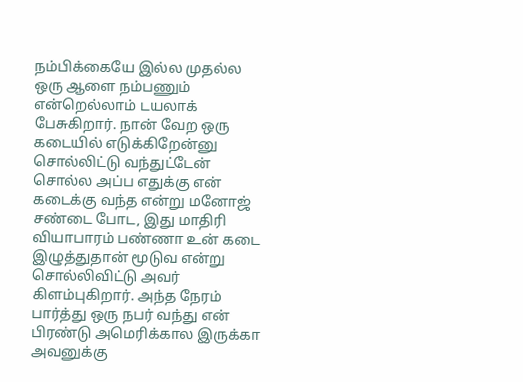நம்பிக்கையே இல்ல முதல்ல ஒரு ஆளை நம்பணும் என்றெல்லாம் டயலாக் பேசுகிறார். நான் வேற ஒரு கடையில் எடுக்கிறேன்னு சொல்லிட்டு வந்துட்டேன் சொல்ல அப்ப எதுக்கு என் கடைக்கு வந்த என்று மனோஜ் சண்டை போட, இது மாதிரி வியாபாரம் பண்ணா உன் கடை இழுத்துதான் மூடுவ என்று சொல்லிவிட்டு அவர் கிளம்புகிறார். அந்த நேரம் பார்த்து ஒரு நபர் வந்து என் பிரண்டு அமெரிக்கால இருக்கா அவனுக்கு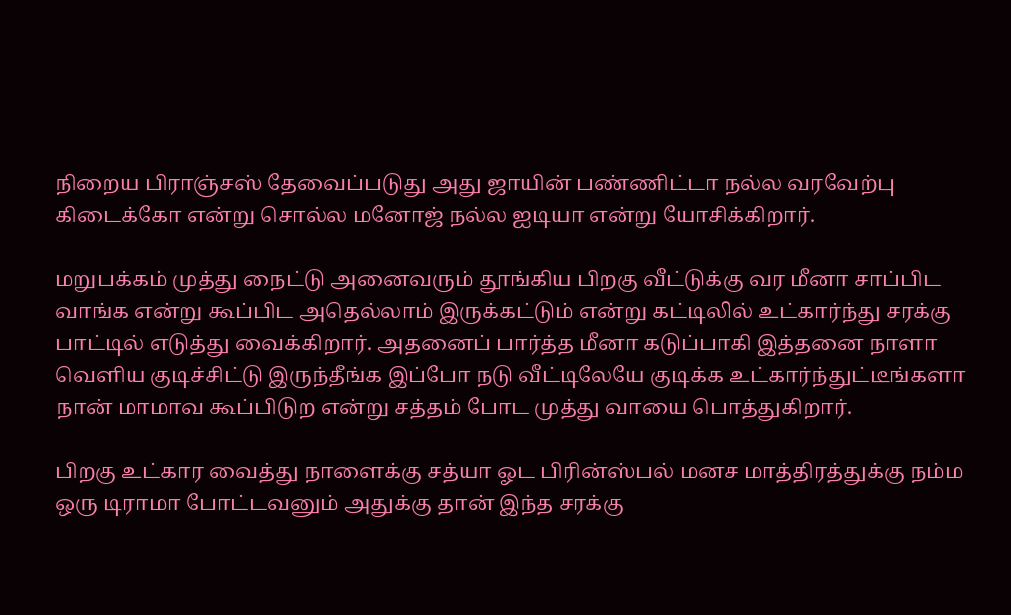நிறைய பிராஞ்சஸ் தேவைப்படுது அது ஜாயின் பண்ணிட்டா நல்ல வரவேற்பு கிடைக்கோ என்று சொல்ல மனோஜ் நல்ல ஐடியா என்று யோசிக்கிறார்.

மறுபக்கம் முத்து நைட்டு அனைவரும் தூங்கிய பிறகு வீட்டுக்கு வர மீனா சாப்பிட வாங்க என்று கூப்பிட அதெல்லாம் இருக்கட்டும் என்று கட்டிலில் உட்கார்ந்து சரக்கு பாட்டில் எடுத்து வைக்கிறார். அதனைப் பார்த்த மீனா கடுப்பாகி இத்தனை நாளா வெளிய குடிச்சிட்டு இருந்தீங்க இப்போ நடு வீட்டிலேயே குடிக்க உட்கார்ந்துட்டீங்களா நான் மாமாவ கூப்பிடுற என்று சத்தம் போட முத்து வாயை பொத்துகிறார்.

பிறகு உட்கார வைத்து நாளைக்கு சத்யா ஓட பிரின்ஸ்பல் மனச மாத்திரத்துக்கு நம்ம ஒரு டிராமா போட்டவனும் அதுக்கு தான் இந்த சரக்கு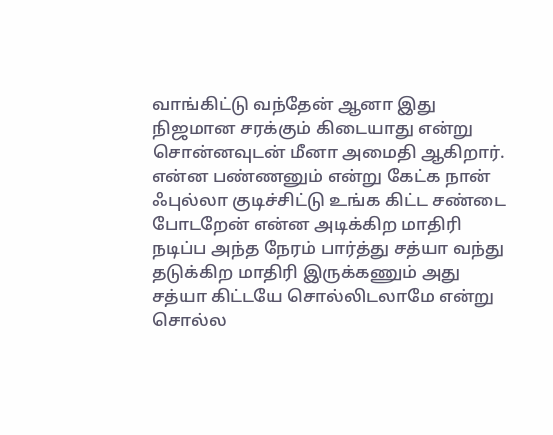வாங்கிட்டு வந்தேன் ஆனா இது நிஜமான சரக்கும் கிடையாது என்று சொன்னவுடன் மீனா அமைதி ஆகிறார். என்ன பண்ணனும் என்று கேட்க நான் ஃபுல்லா குடிச்சிட்டு உங்க கிட்ட சண்டை போடறேன் என்ன அடிக்கிற மாதிரி நடிப்ப அந்த நேரம் பார்த்து சத்யா வந்து தடுக்கிற மாதிரி இருக்கணும் அது சத்யா கிட்டயே சொல்லிடலாமே என்று சொல்ல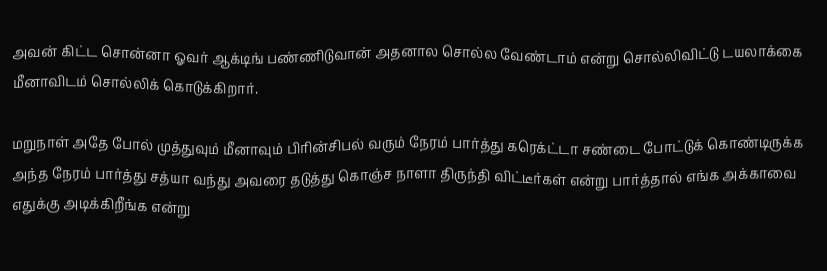அவன் கிட்ட சொன்னா ஓவர் ஆக்டிங் பண்ணிடுவான் அதனால சொல்ல வேண்டாம் என்று சொல்லிவிட்டு டயலாக்கை மீனாவிடம் சொல்லிக் கொடுக்கிறார்.

மறுநாள் அதே போல் முத்துவும் மீனாவும் பிரின்சிபல் வரும் நேரம் பார்த்து கரெக்ட்டா சண்டை போட்டுக் கொண்டிருக்க அந்த நேரம் பார்த்து சத்யா வந்து அவரை தடுத்து கொஞ்ச நாளா திருந்தி விட்டீர்கள் என்று பார்த்தால் எங்க அக்காவை எதுக்கு அடிக்கிறீங்க என்று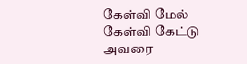கேள்வி மேல் கேள்வி கேட்டு அவரை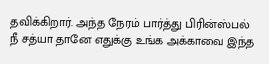தவிக்கிறார். அந்த நேரம் பார்த்து பிரின்ஸ்பல் நீ சத்யா தானே எதுக்கு உங்க அக்காவை இந்த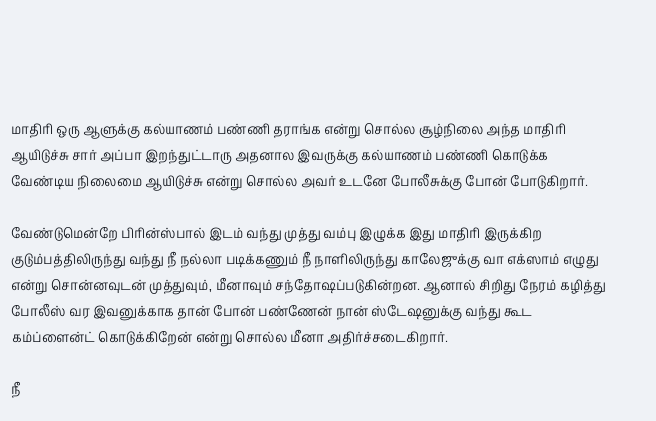மாதிரி ஒரு ஆளுக்கு கல்யாணம் பண்ணி தராங்க என்று சொல்ல சூழ்நிலை அந்த மாதிரி ஆயிடுச்சு சார் அப்பா இறந்துட்டாரு அதனால இவருக்கு கல்யாணம் பண்ணி கொடுக்க வேண்டிய நிலைமை ஆயிடுச்சு என்று சொல்ல அவர் உடனே போலீசுக்கு போன் போடுகிறார்.

வேண்டுமென்றே பிரின்ஸ்பால் இடம் வந்து முத்து வம்பு இழுக்க இது மாதிரி இருக்கிற குடும்பத்திலிருந்து வந்து நீ நல்லா படிக்கணும் நீ நாளிலிருந்து காலேஜுக்கு வா எக்ஸாம் எழுது என்று சொன்னவுடன் முத்துவும், மீனாவும் சந்தோஷப்படுகின்றன. ஆனால் சிறிது நேரம் கழித்து போலீஸ் வர இவனுக்காக தான் போன் பண்ணேன் நான் ஸ்டேஷனுக்கு வந்து கூட கம்ப்ளைன்ட் கொடுக்கிறேன் என்று சொல்ல மீனா அதிர்ச்சடைகிறார்.

நீ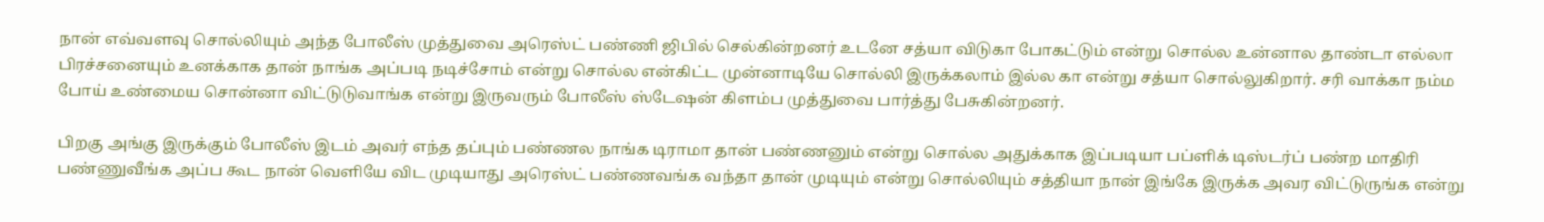நான் எவ்வளவு சொல்லியும் அந்த போலீஸ் முத்துவை அரெஸ்ட் பண்ணி ஜிபில் செல்கின்றனர் உடனே சத்யா விடுகா போகட்டும் என்று சொல்ல உன்னால தாண்டா எல்லா பிரச்சனையும் உனக்காக தான் நாங்க அப்படி நடிச்சோம் என்று சொல்ல என்கிட்ட முன்னாடியே சொல்லி இருக்கலாம் இல்ல கா என்று சத்யா சொல்லுகிறார். சரி வாக்கா நம்ம போய் உண்மைய சொன்னா விட்டுடுவாங்க என்று இருவரும் போலீஸ் ஸ்டேஷன் கிளம்ப முத்துவை பார்த்து பேசுகின்றனர்.

பிறகு அங்கு இருக்கும் போலீஸ் இடம் அவர் எந்த தப்பும் பண்ணல நாங்க டிராமா தான் பண்ணனும் என்று சொல்ல அதுக்காக இப்படியா பப்ளிக் டிஸ்டர்ப் பண்ற மாதிரி பண்ணுவீங்க அப்ப கூட நான் வெளியே விட முடியாது அரெஸ்ட் பண்ணவங்க வந்தா தான் முடியும் என்று சொல்லியும் சத்தியா நான் இங்கே இருக்க அவர விட்டுருங்க என்று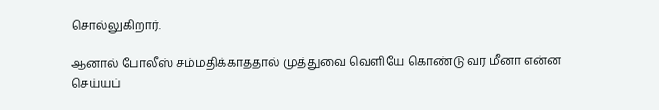சொல்லுகிறார்.

ஆனால் போலீஸ் சம்மதிக்காததால் முத்துவை வெளியே கொண்டு வர மீனா என்ன செய்யப்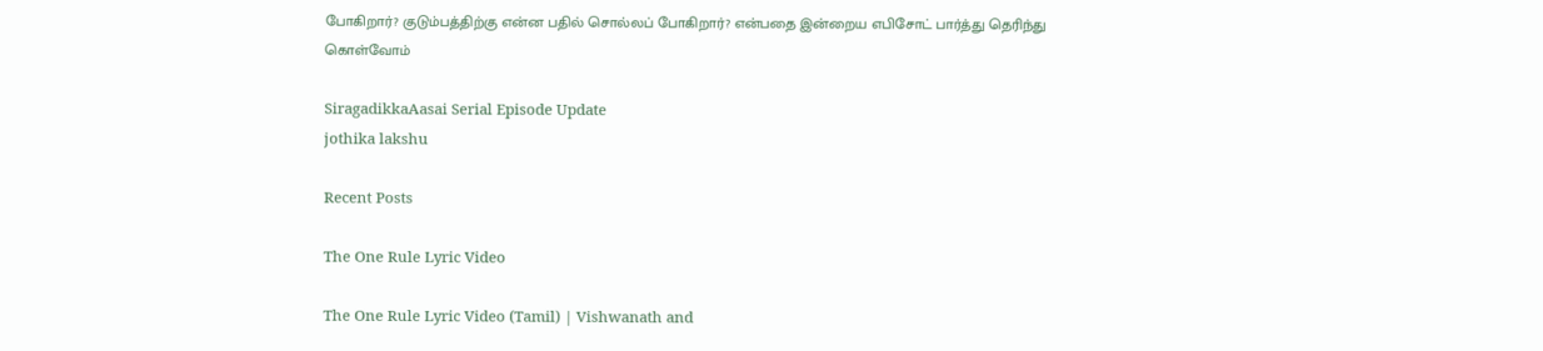போகிறார்? குடும்பத்திற்கு என்ன பதில் சொல்லப் போகிறார்? என்பதை இன்றைய எபிசோட் பார்த்து தெரிந்து கொள்வோம்

SiragadikkaAasai Serial Episode Update
jothika lakshu

Recent Posts

The One Rule Lyric Video

The One Rule Lyric Video (Tamil) | Vishwanath and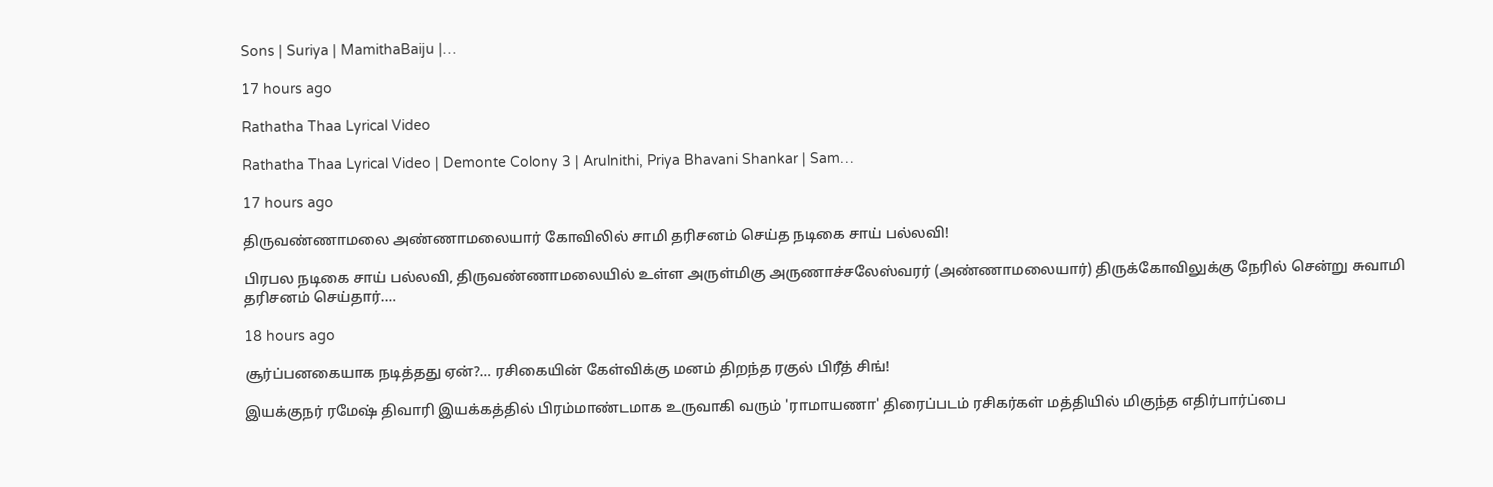Sons | Suriya | MamithaBaiju |…

17 hours ago

Rathatha Thaa Lyrical Video

Rathatha Thaa Lyrical Video | Demonte Colony 3 | Arulnithi, Priya Bhavani Shankar | Sam…

17 hours ago

திருவண்ணாமலை அண்ணாமலையார் கோவிலில் சாமி தரிசனம் செய்த நடிகை சாய் பல்லவி!

பிரபல நடிகை சாய் பல்லவி, திருவண்ணாமலையில் உள்ள அருள்மிகு அருணாச்சலேஸ்வரர் (அண்ணாமலையார்) திருக்கோவிலுக்கு நேரில் சென்று சுவாமி தரிசனம் செய்தார்.…

18 hours ago

சூர்ப்பனகையாக நடித்தது ஏன்?… ரசிகையின் கேள்விக்கு மனம் திறந்த ரகுல் பிரீத் சிங்!

இயக்குநர் ரமேஷ் திவாரி இயக்கத்தில் பிரம்மாண்டமாக உருவாகி வரும் 'ராமாயணா' திரைப்படம் ரசிகர்கள் மத்தியில் மிகுந்த எதிர்பார்ப்பை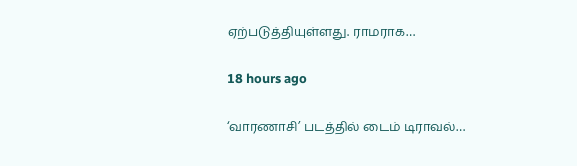ஏற்படுத்தியுள்ளது. ராமராக…

18 hours ago

‘வாரணாசி’ படத்தில் டைம் டிராவல்…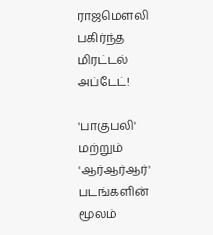ராஜமௌலி பகிர்ந்த மிரட்டல் அப்டேட்!

'பாகுபலி' மற்றும் 'ஆர்ஆர்ஆர்' படங்களின் மூலம்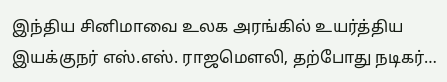இந்திய சினிமாவை உலக அரங்கில் உயர்த்திய இயக்குநர் எஸ்.எஸ். ராஜமௌலி, தற்போது நடிகர்…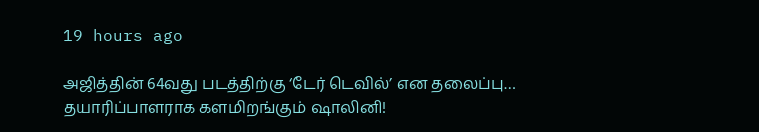19 hours ago

அஜித்தின் 64வது படத்திற்கு ‘டேர் டெவில்’ என தலைப்பு… தயாரிப்பாளராக களமிறங்கும் ஷாலினி!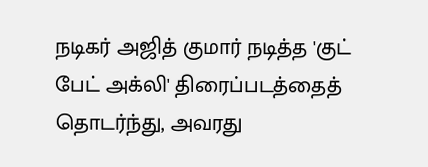நடிகர் அஜித் குமார் நடித்த 'குட் பேட் அக்லி' திரைப்படத்தைத் தொடர்ந்து, அவரது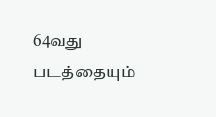64வது படத்தையும்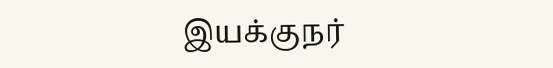இயக்குநர்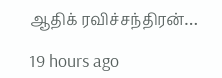ஆதிக் ரவிச்சந்திரன்…

19 hours ago